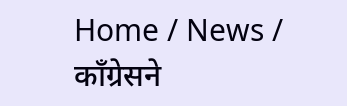Home / News / काँग्रेसने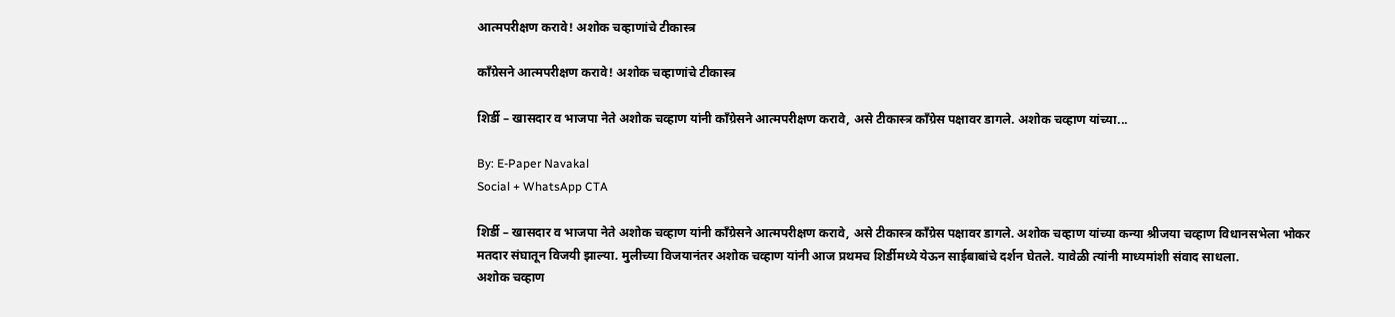आत्मपरीक्षण करावे! अशोक चव्हाणांचे टीकास्त्र

काँग्रेसने आत्मपरीक्षण करावे! अशोक चव्हाणांचे टीकास्त्र

शिर्डी – खासदार व भाजपा नेते अशोक चव्हाण यांनी काँग्रेसने आत्मपरीक्षण करावे, असे टीकास्त्र काँग्रेस पक्षावर डागले. अशोक चव्हाण यांच्या...

By: E-Paper Navakal
Social + WhatsApp CTA

शिर्डी – खासदार व भाजपा नेते अशोक चव्हाण यांनी काँग्रेसने आत्मपरीक्षण करावे, असे टीकास्त्र काँग्रेस पक्षावर डागले. अशोक चव्हाण यांच्या कन्या श्रीजया चव्हाण विधानसभेला भोकर मतदार संघातून विजयी झाल्या. मुलीच्या विजयानंतर अशोक चव्हाण यांनी आज प्रथमच शिर्डीमध्ये येऊन साईबाबांचे दर्शन घेतले. यावेळी त्यांनी माध्यमांशी संवाद साधला.
अशोक चव्हाण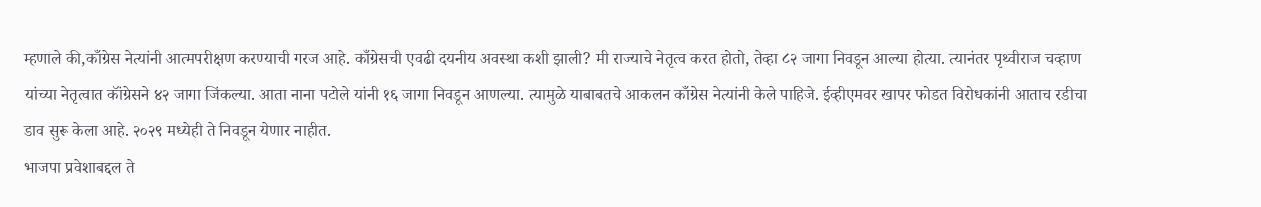म्हणाले की,काँग्रेस नेत्यांनी आत्मपरीक्षण करण्याची गरज आहे. काँग्रेसची एवढी दयनीय अवस्था कशी झाली? मी राज्याचे नेतृत्व करत होतो, तेव्हा ८२ जागा निवडून आल्या होत्या. त्यानंतर पृथ्वीराज चव्हाण यांच्या नेतृत्वात कॉंग्रेसने ४२ जागा जिंकल्या. आता नाना पटोले यांनी १६ जागा निवडून आणल्या. त्यामुळे याबाबतचे आकलन काँग्रेस नेत्यांनी केले पाहिजे. ईव्हीएमवर खापर फोडत विरोधकांनी आताच रडीचा डाव सुरू केला आहे. २०२९ मध्येही ते निवडून येणार नाहीत.
भाजपा प्रवेशाबद्दल ते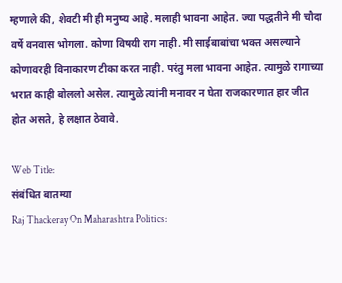म्हणाले की, शेवटी मी ही मनुष्य आहे. मलाही भावना आहेत. ज्या पद्धतीने मी चौदा वर्षे वनवास भोगला. कोणा विषयी राग नाही. मी साईबाबांचा भक्त असल्याने कोणावरही विनाकारण टीका करत नाही. परंतु मला भावना आहेत. त्यामुळे रागाच्या भरात काही बोललो असेल. त्यामुळे त्यांनी मनावर न घेता राजकारणात हार जीत होत असते, हे लक्षात ठेवावे.

Web Title:
संबंधित बातम्या
Raj Thackeray On Maharashtra Politics: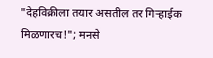"देहविक्रीला तयार असतील तर गिऱ्हाईक मिळणारच!"; मनसे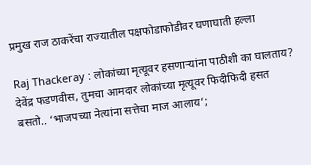प्रमुख राज ठाकरेंचा राज्यातील पक्षफोडाफोडीवर घणाघाती हल्ला

Raj Thackeray : लोकांच्या मृत्यूवर हसणाऱ्यांना पाठीशी का घालताय? देवेंद्र फडणवीस, तुमचा आमदार लोकांच्या मृत्यूवर फिदीफिदी हसत बसतो.. ‘भाजपच्या नेत्यांना सत्तेचा माज आलाय’;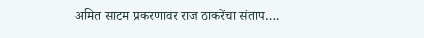अमित साटम प्रकरणावर राज ठाकरेंचा संताप….